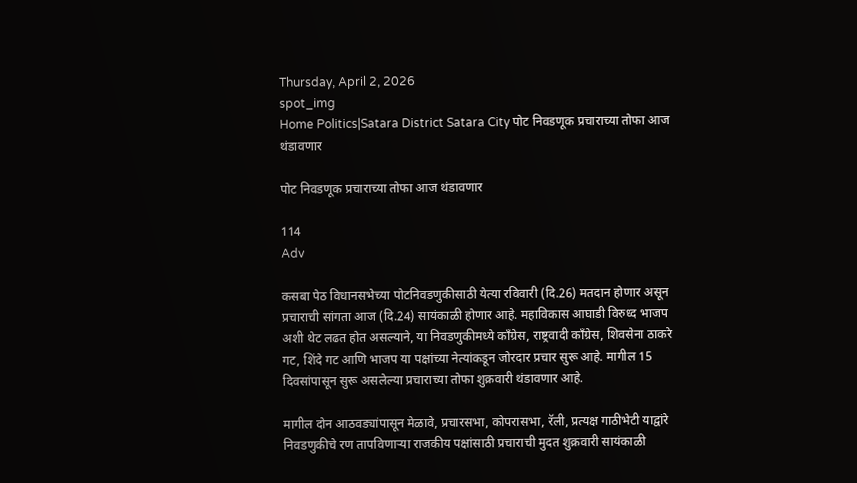Thursday, April 2, 2026
spot_img
Home Politics|Satara District Satara City पोट निवडणूक प्रचाराच्या तोफा आज थंडावणार

पोट निवडणूक प्रचाराच्या तोफा आज थंडावणार

114
Adv

कसबा पेठ विधानसभेच्या पोटनिवडणुकीसाठी येत्या रविवारी (दि.26) मतदान होणार असून प्रचाराची सांगता आज (दि.24) सायंकाळी होणार आहे. महाविकास आघाडी विरुध्द भाजप अशी थेट लढत होत असल्याने, या निवडणुकीमध्ये कॉंग्रेस, राष्ट्रवादी कॉंग्रेस, शिवसेना ठाकरे गट, शिंदे गट आणि भाजप या पक्षांच्या नेत्यांकडून जोरदार प्रचार सुरू आहे. मागील 15 दिवसांपासून सुरू असलेल्या प्रचाराच्या तोफा शुक्रवारी थंडावणार आहे.

मागील दोन आठवड्यांपासून मेळावे, प्रचारसभा, कोपरासभा, रॅली, प्रत्यक्ष गाठीभेटी याद्वांरे निवडणुकीचे रण तापविणाऱ्या राजकीय पक्षांसाठी प्रचाराची मुदत शुक्रवारी सायंकाळी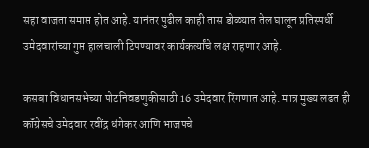सहा वाजता समाप्त होत आहे. यानंतर पुढील काही तास डोळ्यात तेल घालून प्रतिस्पर्धी उमेदवारांच्या गुप्त हालचाली टिपण्यावर कार्यकर्त्यांचे लक्ष राहणार आहे.

कसबा विधानसभेच्या पोटनिवडणुकीसाठी 16 उमेदवार रिंगणात आहे. मात्र मुख्य लढत ही कॉंग्रेसचे उमेदवार रवींद्र धंगेकर आणि भाजपचे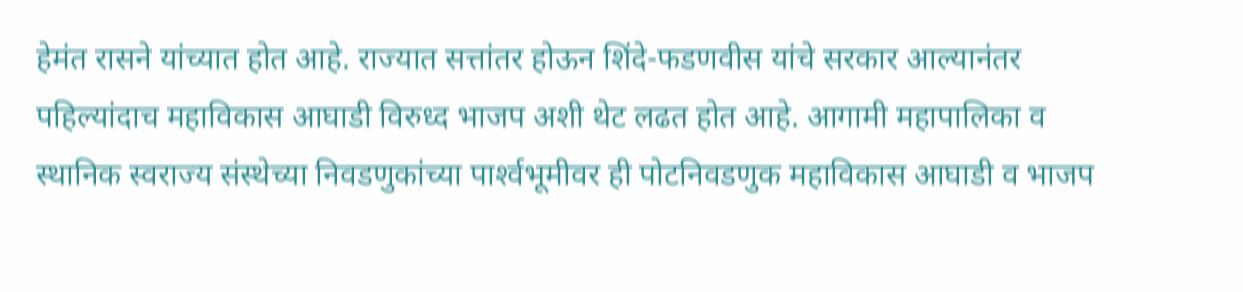हेमंत रासने यांच्यात होत आहे. राज्यात सत्तांतर होऊन शिंदे-फडणवीस यांचे सरकार आल्यानंतर पहिल्यांदाच महाविकास आघाडी विरुध्द भाजप अशी थेट लढत होत आहे. आगामी महापालिका व स्थानिक स्वराज्य संस्थेच्या निवडणुकांच्या पार्श्‍वभूमीवर ही पोटनिवडणुक महाविकास आघाडी व भाजप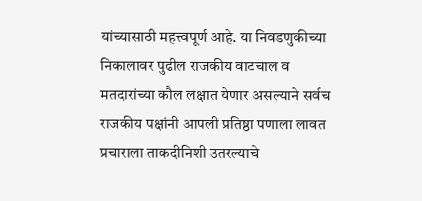यांच्यासाठी महत्त्वपूर्ण आहे. या निवडणुकीच्या निकालावर पुढील राजकीय वाटचाल व मतदारांच्या कौल लक्षात येणार असल्याने सर्वच राजकीय पक्षांनी आपली प्रतिष्ठा पणाला लावत प्रचाराला ताकदीनिशी उतरल्याचे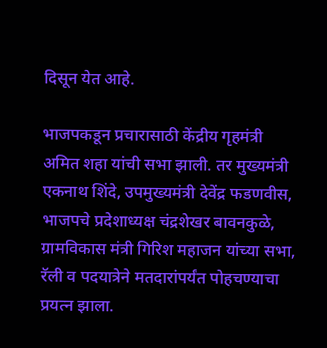दिसून येत आहे.

भाजपकडून प्रचारासाठी केंद्रीय गृहमंत्री अमित शहा यांची सभा झाली. तर मुख्यमंत्री एकनाथ शिंदे, उपमुख्यमंत्री देवेंद्र फडणवीस, भाजपचे प्रदेशाध्यक्ष चंद्रशेखर बावनकुळे, ग्रामविकास मंत्री गिरिश महाजन यांच्या सभा, रॅली व पदयात्रेने मतदारांपर्यंत पोहचण्याचा प्रयत्न झाला.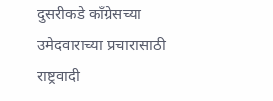दुसरीकडे कॉंग्रेसच्या उमेदवाराच्या प्रचारासाठी राष्ट्रवादी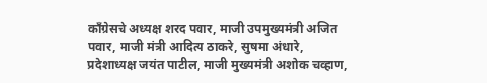कॉंग्रेसचे अध्यक्ष शरद पवार, माजी उपमुख्यमंत्री अजित पवार, माजी मंत्री आदित्य ठाकरे, सुषमा अंधारे, प्रदेशाध्यक्ष जयंत पाटील, माजी मुख्यमंत्री अशोक चव्हाण,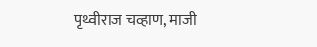पृथ्वीराज चव्हाण, माजी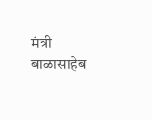मंत्री बाळासाहेब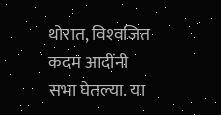थोरात, विश्‍वजित कदम आदींनी सभा घेतल्या. या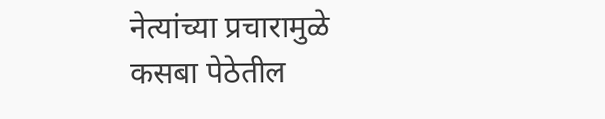नेत्यांच्या प्रचारामुळे कसबा पेठेतील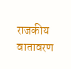राजकीय वातावरण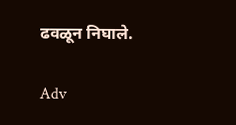ढवळून निघाले.

Adv